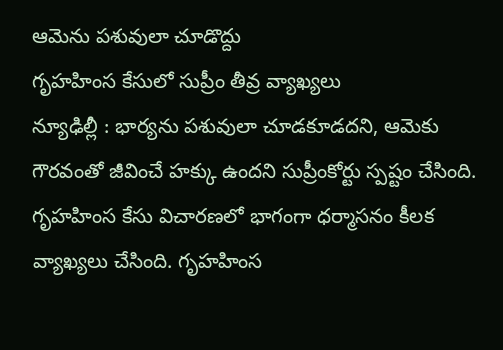ఆమెను పశువులా చూడొద్దు
గృహహింస కేసులో సుప్రీం తీవ్ర వ్యాఖ్యలు
న్యూఢిల్లీ : భార్యను పశువులా చూడకూడదని, ఆమెకు గౌరవంతో జీవించే హక్కు ఉందని సుప్రీంకోర్టు స్పష్టం చేసింది. గృహహింస కేసు విచారణలో భాగంగా ధర్మాసనం కీలక వ్యాఖ్యలు చేసింది. గృహహింస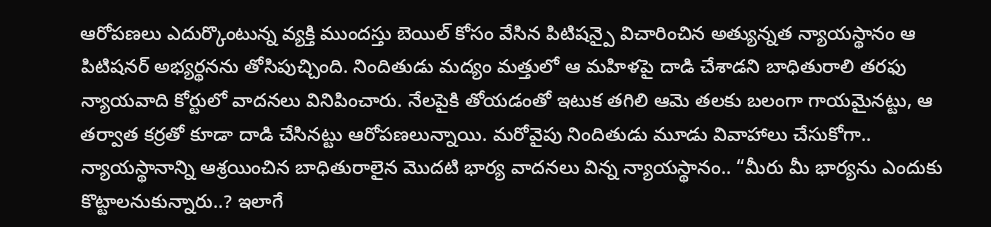ఆరోపణలు ఎదుర్కొంటున్న వ్యక్తి ముందస్తు బెయిల్ కోసం వేసిన పిటిషన్పై విచారించిన అత్యున్నత న్యాయస్థానం ఆ పిటిషనర్ అభ్యర్థనను తోసిపుచ్చింది. నిందితుడు మద్యం మత్తులో ఆ మహిళపై దాడి చేశాడని బాధితురాలి తరఫు న్యాయవాది కోర్టులో వాదనలు వినిపించారు. నేలపైకి తోయడంతో ఇటుక తగిలి ఆమె తలకు బలంగా గాయమైనట్టు, ఆ తర్వాత కర్రతో కూడా దాడి చేసినట్టు ఆరోపణలున్నాయి. మరోవైపు నిందితుడు మూడు వివాహాలు చేసుకోగా.. న్యాయస్థానాన్ని ఆశ్రయించిన బాధితురాలైన మొదటి భార్య వాదనలు విన్న న్యాయస్థానం.. “మీరు మీ భార్యను ఎందుకు కొట్టాలనుకున్నారు..? ఇలాగే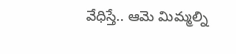వేధిస్తే.. ఆమె మిమ్మల్ని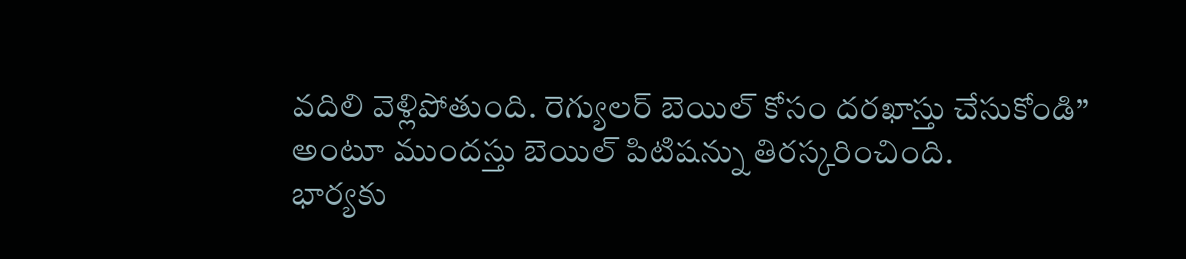వదిలి వెళ్లిపోతుంది. రెగ్యులర్ బెయిల్ కోసం దరఖాస్తు చేసుకోండి” అంటూ ముందస్తు బెయిల్ పిటిషన్ను తిరస్కరించింది.
భార్యకు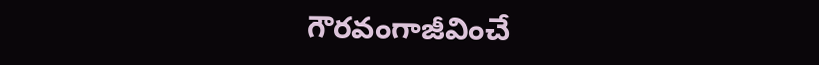గౌరవంగాజీవించే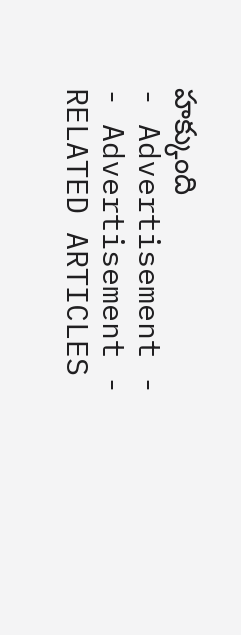హక్కుంది
- Advertisement -
- Advertisement -
RELATED ARTICLES